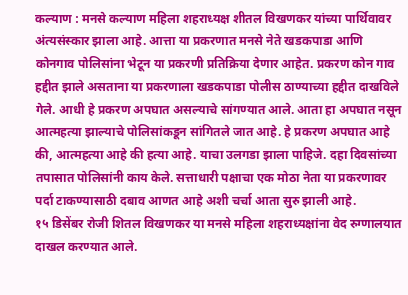कल्याण : मनसे कल्याण महिला शहराध्यक्ष शीतल विखणकर यांच्या पार्थिवावर अंत्यसंस्कार झाला आहे. आत्ता या प्रकरणात मनसे नेते खडकपाडा आणि कोनगाव पोलिसांना भेटून या प्रकरणी प्रतिक्रिया देणार आहेत. प्रकरण कोन गाव हद्दीत झाले असताना या प्रकरणाला खडकपाडा पोलीस ठाण्याच्या हद्दीत दाखविले गेले. आधी हे प्रकरण अपघात असल्याचे सांगण्यात आले. आता हा अपघात नसून आत्महत्या झाल्याचे पोलिसांकडून सांगितले जात आहे. हे प्रकरण अपघात आहे की, आत्महत्या आहे की हत्या आहे. याचा उलगडा झाला पाहिजे. दहा दिवसांच्या तपासात पोलिसांनी काय केले. सत्ताधारी पक्षाचा एक मोठा नेता या प्रकरणावर पर्दा टाकण्यासाठी दबाव आणत आहे अशी चर्चा आता सुरु झाली आहे.
१५ डिसेंबर रोजी शितल विखणकर या मनसे महिला शहराध्यक्षांना वेद रुग्णालयात दाखल करण्यात आले.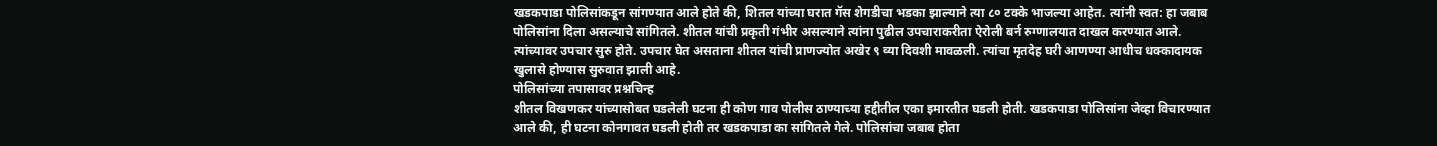खडकपाडा पोलिसांकडून सांगण्यात आले होते की, शितल यांच्या घरात गॅस शेगडीचा भडका झाल्याने त्या ८० टक्के भाजल्या आहेत. त्यांनी स्वत: हा जबाब पोलिसांना दिला असल्याचे सांगितले. शीतल यांची प्रकृती गंभीर असल्याने त्यांना पुढील उपचाराकरीता ऐरोली बर्न रुग्णालयात दाखल करण्यात आले. त्यांच्यावर उपचार सुरु होते. उपचार घेत असताना शीतल यांची प्राणज्योत अखेर ९ व्या दिवशी मावळली. त्यांचा मृतदेह घरी आणण्या आधीच धक्कादायक खुलासे होण्यास सुरुवात झाली आहे.
पोलिसांच्या तपासावर प्रश्नचिन्ह
शीतल विखणकर यांच्यासोबत घडलेली घटना ही कोण गाव पोलीस ठाण्याच्या हद्दीतील एका इमारतीत घडली होती. खडकपाडा पोलिसांना जेव्हा विचारण्यात आले की, ही घटना कोनगावत घडली होती तर खडकपाडा का सांगितले गेले. पोलिसांचा जबाब होता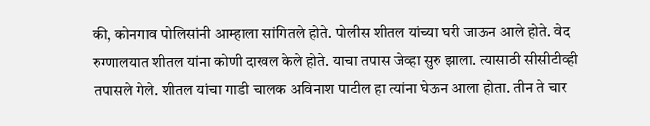की, कोनगाव पोलिसांनी आम्हाला सांगितले होते. पोलीस शीतल यांच्या घरी जाऊन आले होते. वेद रुग्णालयात शीतल यांना कोणी दाखल केले होते. याचा तपास जेव्हा सुरु झाला. त्यासाठी सीसीटीव्ही तपासले गेले. शीतल यांचा गाडी चालक अविनाश पाटील हा त्यांना घेऊन आला होता. तीन ते चार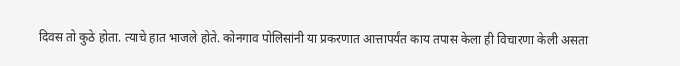दिवस तो कुठे होता. त्याचे हात भाजले होते. कोनगाव पोलिसांनी या प्रकरणात आत्तापर्यंत काय तपास केला ही विचारणा केली असता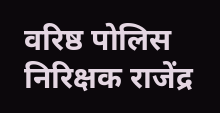वरिष्ठ पोलिस निरिक्षक राजेंद्र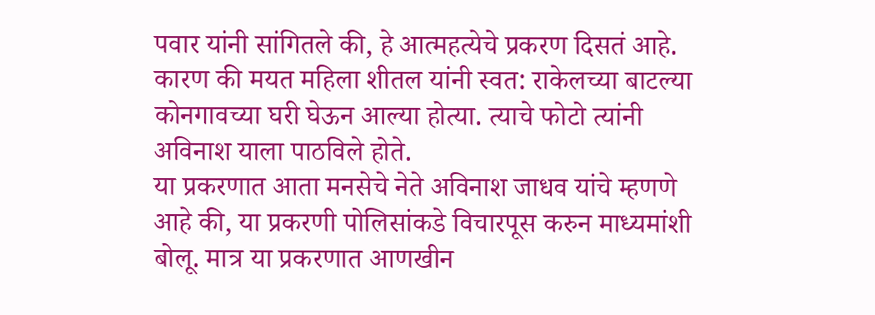पवार यांनी सांगितले की, हे आत्महत्येचे प्रकरण दिसतं आहे. कारण की मयत महिला शीतल यांनी स्वत: राकेलच्या बाटल्या कोनगावच्या घरी घेऊन आल्या होत्या. त्याचे फोटो त्यांनी अविनाश याला पाठविले होते.
या प्रकरणात आता मनसेचे नेते अविनाश जाधव यांचे म्हणणे आहे की, या प्रकरणी पोलिसांकडे विचारपूस करुन माध्यमांशी बोलू. मात्र या प्रकरणात आणखीन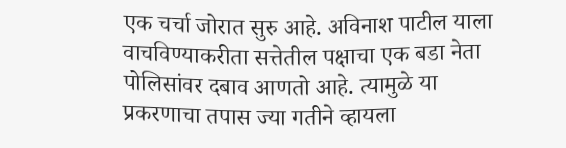एक चर्चा जोरात सुरु आहे. अविनाश पाटील याला वाचविण्याकरीता सत्तेतील पक्षाचा एक बडा नेता पोलिसांवर दबाव आणतो आहे. त्यामुळे या प्रकरणाचा तपास ज्या गतीने व्हायला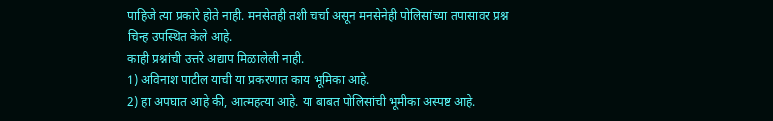पाहिजे त्या प्रकारे होते नाही. मनसेतही तशी चर्चा असून मनसेनेही पोलिसांच्या तपासावर प्रश्न चिन्ह उपस्थित केले आहे.
काही प्रश्नांची उत्तरे अद्याप मिळालेली नाही.
1) अविनाश पाटील याची या प्रकरणात काय भूमिका आहे.
2) हा अपघात आहे की, आत्महत्या आहे. या बाबत पोलिसांची भूमीका अस्पष्ट आहे.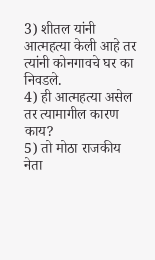3) शीतल यांनी आत्महत्या केली आहे तर त्यांनी कोनगावचे घर का निवडले.
4) ही आत्महत्या असेल तर त्यामागील कारण काय?
5) तो मोठा राजकीय नेता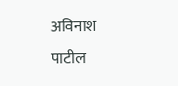अविनाश पाटील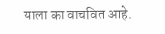याला का वाचवित आहे.